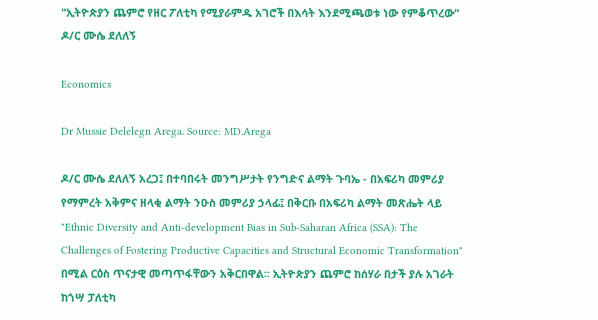"ኢትዮጵያን ጨምሮ የዘር ፖለቲካ የሚያራምዱ አገሮች በእሳት እንደሚጫወቱ ነው የምቆጥረው" ዶ/ር ሙሴ ደለለኝ

Economics

Dr Mussie Delelegn Arega. Source: MD.Arega

ዶ/ር ሙሴ ደለለኝ አረጋ፤ በተባበሩት መንግሥታት የንግድና ልማት ጉባኤ - በአፍሪካ መምሪያ የማምረት አቅምና ዘላቂ ልማት ንዑስ መምሪያ ኃላፊ፤ በቅርቡ በአፍሪካ ልማት መጽሔት ላይ "Ethnic Diversity and Anti-development Bias in Sub-Saharan Africa (SSA): The Challenges of Fostering Productive Capacities and Structural Economic Transformation" በሚል ርዕስ ጥናታዊ መጣጥፋቸውን አቅርበዋል። ኢትዮጵያን ጨምሮ ከሰሃራ በታች ያሉ አገራት ከጎሣ ፓለቲካ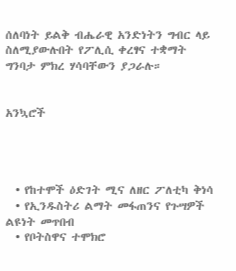ሰለባነት ይልቅ ብሔራዊ አንድነትን ግብር ላይ ስለሚያውሉበት የፖሊሲ ቀረፃና ተቋማት ግንባታ ምክረ ሃሳባቸውን ያጋራሉ።


አንኳሮች




  • የከተሞች ዕድገት ሚና ለዘር ፖለቲካ ቅነሳ
  • የኢንዱስትሪ ልማት መፋጠንና የጉሣዎች ልዩነት መጥበብ
  • የቦትስዋና ተሞክሮ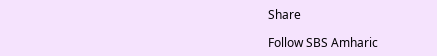Share

Follow SBS Amharic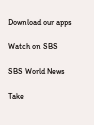Download our apps

Watch on SBS

SBS World News

Take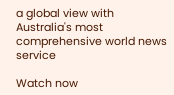a global view with Australia's most comprehensive world news service

Watch now